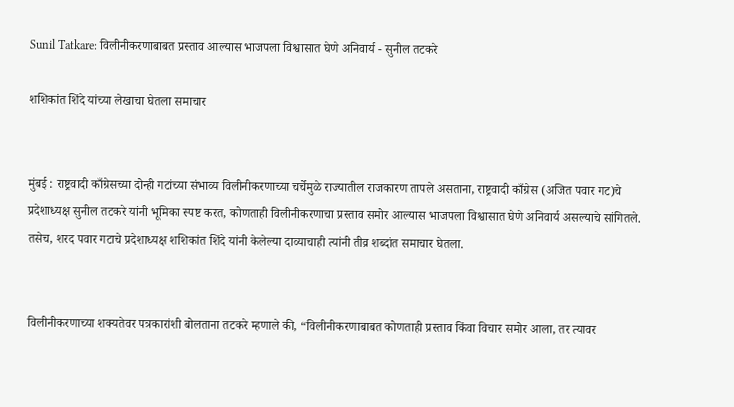Sunil Tatkare: विलीनीकरणाबाबत प्रस्ताव आल्यास भाजपला विश्वासात घेणे अनिवार्य - सुनील तटकरे

शशिकांत शिंदे यांच्या लेखाचा घेतला समाचार


मुंबई : राष्ट्रवादी काँग्रेसच्या दोन्ही गटांच्या संभाव्य विलीनीकरणाच्या चर्चेमुळे राज्यातील राजकारण तापले असताना, राष्ट्रवादी काँग्रेस (अजित पवार गट)चे प्रदेशाध्यक्ष सुनील तटकरे यांनी भूमिका स्पष्ट करत, कोणताही विलीनीकरणाचा प्रस्ताव समोर आल्यास भाजपला विश्वासात घेणे अनिवार्य असल्याचे सांगितले. तसेच, शरद पवार गटाचे प्रदेशाध्यक्ष शशिकांत शिंदे यांनी केलेल्या दाव्याचाही त्यांनी तीव्र शब्दांत समाचार घेतला.


विलीनीकरणाच्या शक्यतेवर पत्रकारांशी बोलताना तटकरे म्हणाले की, “विलीनीकरणाबाबत कोणताही प्रस्ताव किंवा विचार समोर आला, तर त्यावर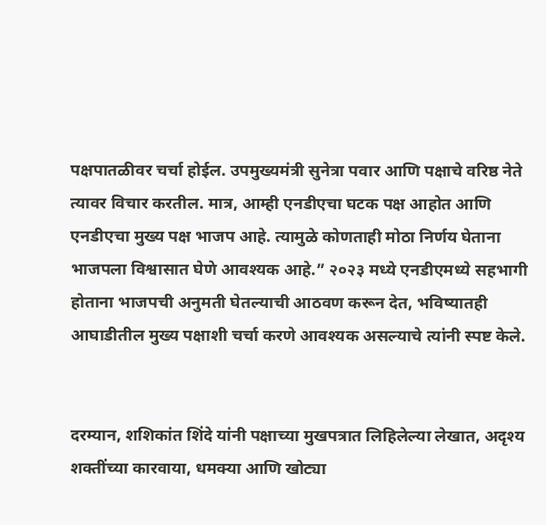पक्षपातळीवर चर्चा होईल. उपमुख्यमंत्री सुनेत्रा पवार आणि पक्षाचे वरिष्ठ नेते त्यावर विचार करतील. मात्र, आम्ही एनडीएचा घटक पक्ष आहोत आणि एनडीएचा मुख्य पक्ष भाजप आहे. त्यामुळे कोणताही मोठा निर्णय घेताना भाजपला विश्वासात घेणे आवश्यक आहे.” २०२३ मध्ये एनडीएमध्ये सहभागी होताना भाजपची अनुमती घेतल्याची आठवण करून देत, भविष्यातही आघाडीतील मुख्य पक्षाशी चर्चा करणे आवश्यक असल्याचे त्यांनी स्पष्ट केले.


दरम्यान, शशिकांत शिंदे यांनी पक्षाच्या मुखपत्रात लिहिलेल्या लेखात, अदृश्य शक्तींच्या कारवाया, धमक्या आणि खोट्या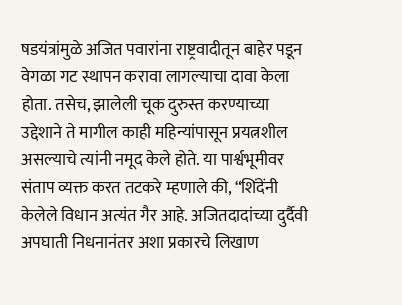षडयंत्रांमुळे अजित पवारांना राष्ट्रवादीतून बाहेर पडून वेगळा गट स्थापन करावा लागल्याचा दावा केला होता. तसेच, झालेली चूक दुरुस्त करण्याच्या उद्देशाने ते मागील काही महिन्यांपासून प्रयत्नशील असल्याचे त्यांनी नमूद केले होते. या पार्श्वभूमीवर संताप व्यक्त करत तटकरे म्हणाले की, “शिंदेंनी केलेले विधान अत्यंत गैर आहे. अजितदादांच्या दुर्दैवी अपघाती निधनानंतर अशा प्रकारचे लिखाण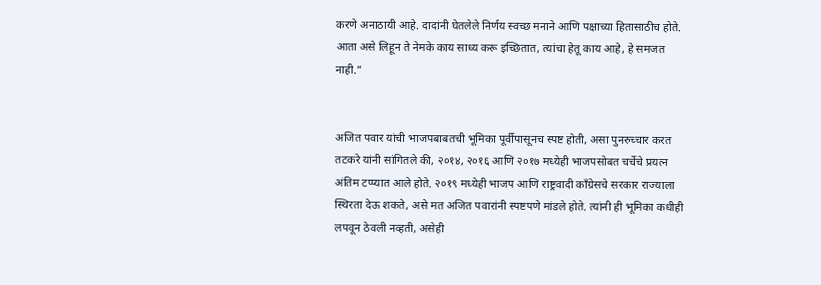करणे अनाठायी आहे. दादांनी घेतलेले निर्णय स्वच्छ मनाने आणि पक्षाच्या हितासाठीच होते. आता असे लिहून ते नेमके काय साध्य करू इच्छितात, त्यांचा हेतू काय आहे, हे समजत नाही.”


अजित पवार यांची भाजपबाबतची भूमिका पूर्वीपासूनच स्पष्ट होती, असा पुनरुच्चार करत तटकरे यांनी सांगितले की, २०१४, २०१६ आणि २०१७ मध्येही भाजपसोबत चर्चेचे प्रयत्न अंतिम टप्प्यात आले होते. २०१९ मध्येही भाजप आणि राष्ट्रवादी काँग्रेसचे सरकार राज्याला स्थिरता देऊ शकते, असे मत अजित पवारांनी स्पष्टपणे मांडले होते. त्यांनी ही भूमिका कधीही लपवून ठेवली नव्हती, असेही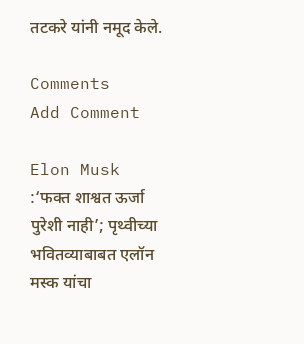तटकरे यांनी नमूद केले.

Comments
Add Comment

Elon Musk :‘फक्त शाश्वत ऊर्जा पुरेशी नाही’; पृथ्वीच्या भवितव्याबाबत एलॉन मस्क यांचा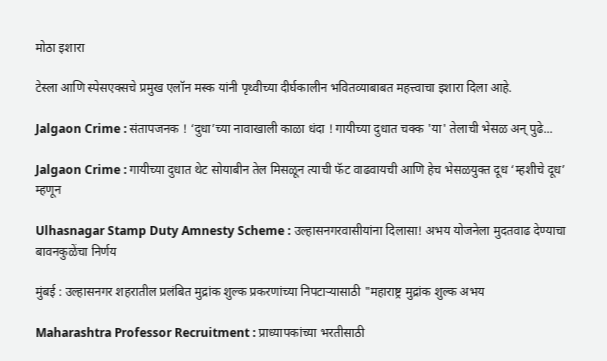मोठा इशारा

टेस्ला आणि स्पेसएक्सचे प्रमुख एलॉन मस्क यांनी पृथ्वीच्या दीर्घकालीन भवितव्याबाबत महत्त्वाचा इशारा दिला आहे.

Jalgaon Crime : संतापजनक ! ‘दुधा’च्या नावाखाली काळा धंदा ! गायीच्या दुधात चक्क 'या' तेलाची भेसळ अन् पुढे...

Jalgaon Crime : गायीच्या दुधात थेट सोयाबीन तेल मिसळून त्याची फॅट वाढवायची आणि हेच भेसळयुक्त दूध ‘म्हशीचे दूध’ म्हणून

Ulhasnagar Stamp Duty Amnesty Scheme : उल्हासनगरवासीयांना दिलासा! अभय योजनेला मुदतवाढ देण्याचा बावनकुळेंचा निर्णय

मुंबई : उल्हासनगर शहरातील प्रलंबित मुद्रांक शुल्क प्रकरणांच्या निपटाऱ्यासाठी "महाराष्ट्र मुद्रांक शुल्क अभय

Maharashtra Professor Recruitment : प्राध्यापकांच्या भरतीसाठी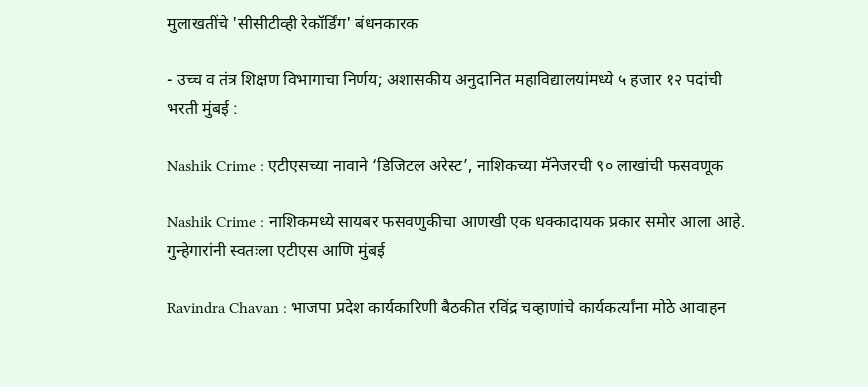मुलाखतींचे 'सीसीटीव्ही रेकॉर्डिंग' बंधनकारक

- उच्च व तंत्र शिक्षण विभागाचा निर्णय; अशासकीय अनुदानित महाविद्यालयांमध्ये ५ हजार १२ पदांची भरती मुंबई :

Nashik Crime : एटीएसच्या नावाने ‘डिजिटल अरेस्ट’, नाशिकच्या मॅनेजरची ९० लाखांची फसवणूक

Nashik Crime : नाशिकमध्ये सायबर फसवणुकीचा आणखी एक धक्कादायक प्रकार समोर आला आहे. गुन्हेगारांनी स्वतःला एटीएस आणि मुंबई

Ravindra Chavan : भाजपा प्रदेश कार्यकारिणी बैठकीत रविंद्र चव्हाणांचे कार्यकर्त्यांना मोठे आवाहन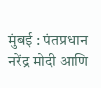मुंबई : पंतप्रधान नरेंद्र मोदी आणि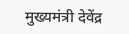मुख्यमंत्री देवेंद्र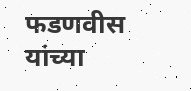फडणवीस यांच्या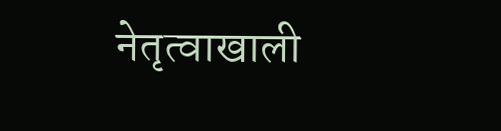नेतृत्वाखाली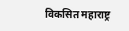विकसित महाराष्ट्र